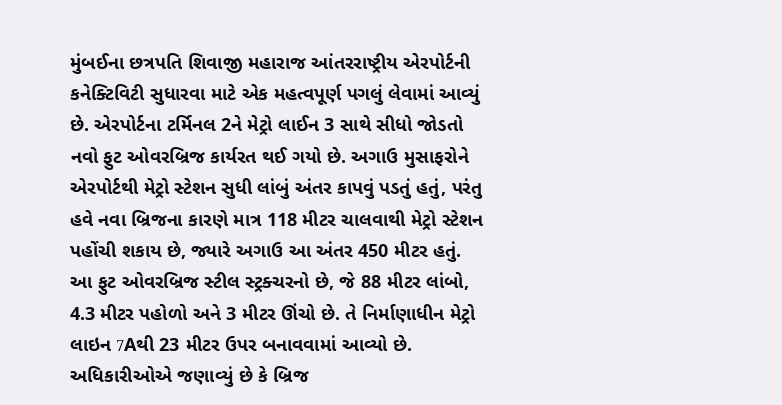મુંબઈના છત્રપતિ શિવાજી મહારાજ આંતરરાષ્ટ્રીય એરપોર્ટની કનેક્ટિવિટી સુધારવા માટે એક મહત્વપૂર્ણ પગલું લેવામાં આવ્યું છે. એરપોર્ટના ટર્મિનલ 2ને મેટ્રો લાઈન 3 સાથે સીધો જોડતો નવો ફુટ ઓવરબ્રિજ કાર્યરત થઈ ગયો છે. અગાઉ મુસાફરોને એરપોર્ટથી મેટ્રો સ્ટેશન સુધી લાંબું અંતર કાપવું પડતું હતું, પરંતુ હવે નવા બ્રિજના કારણે માત્ર 118 મીટર ચાલવાથી મેટ્રો સ્ટેશન પહોંચી શકાય છે, જ્યારે અગાઉ આ અંતર 450 મીટર હતું.
આ ફુટ ઓવરબ્રિજ સ્ટીલ સ્ટ્રક્ચરનો છે, જે 88 મીટર લાંબો, 4.3 મીટર પહોળો અને 3 મીટર ઊંચો છે. તે નિર્માણાધીન મેટ્રો લાઇન 7Aથી 23 મીટર ઉપર બનાવવામાં આવ્યો છે. અધિકારીઓએ જણાવ્યું છે કે બ્રિજ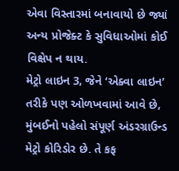એવા વિસ્તારમાં બનાવાયો છે જ્યાં અન્ય પ્રોજેક્ટ કે સુવિધાઓમાં કોઈ વિક્ષેપ ન થાય.
મેટ્રો લાઇન 3, જેને ‘એક્વા લાઇન’ તરીકે પણ ઓળખવામાં આવે છે, મુંબઈનો પહેલો સંપૂર્ણ અંડરગ્રાઉન્ડ મેટ્રો કોરિડોર છે. તે કફ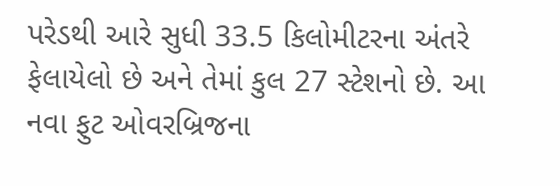પરેડથી આરે સુધી 33.5 કિલોમીટરના અંતરે ફેલાયેલો છે અને તેમાં કુલ 27 સ્ટેશનો છે. આ નવા ફુટ ઓવરબ્રિજના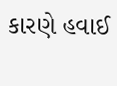કારણે હવાઈ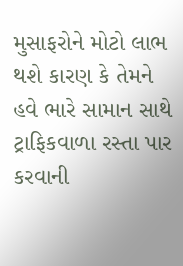મુસાફરોને મોટો લાભ થશે કારણ કે તેમને હવે ભારે સામાન સાથે ટ્રાફિકવાળા રસ્તા પાર કરવાની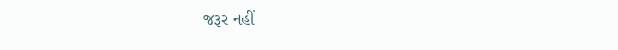જરૂર નહીં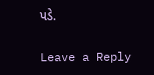પડે.

Leave a Reply